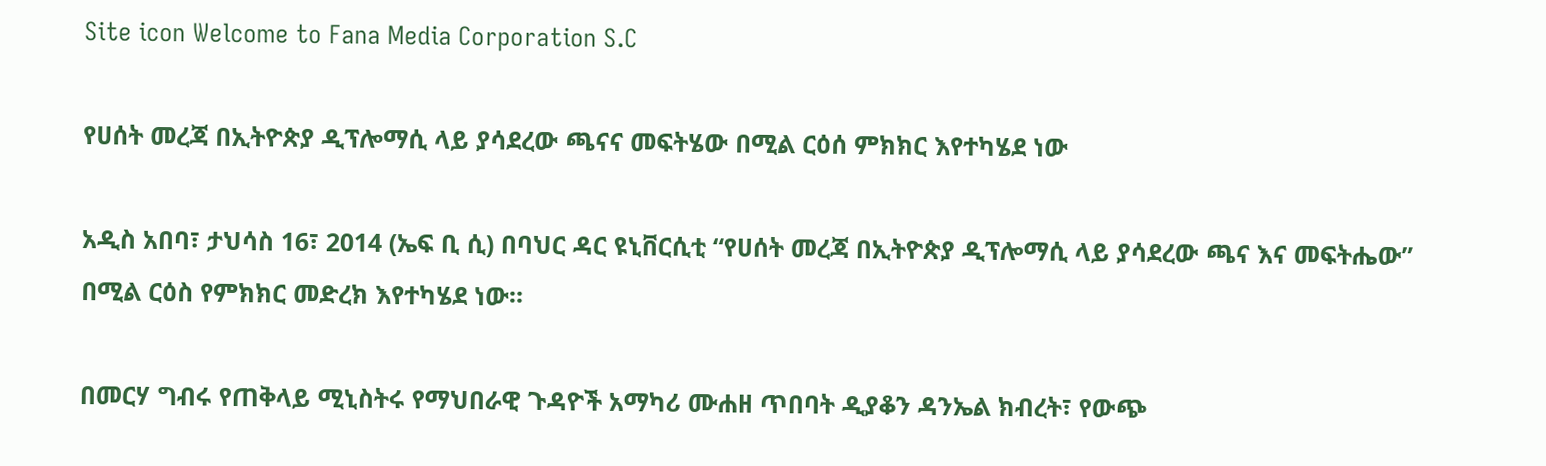Site icon Welcome to Fana Media Corporation S.C

የሀሰት መረጃ በኢትዮጵያ ዲፕሎማሲ ላይ ያሳደረው ጫናና መፍትሄው በሚል ርዕሰ ምክክር እየተካሄደ ነው

አዲስ አበባ፣ ታህሳስ 16፣ 2014 (ኤፍ ቢ ሲ) በባህር ዳር ዩኒቨርሲቲ “የሀሰት መረጃ በኢትዮጵያ ዲፕሎማሲ ላይ ያሳደረው ጫና እና መፍትሔው” በሚል ርዕስ የምክክር መድረክ እየተካሄደ ነው።

በመርሃ ግብሩ የጠቅላይ ሚኒስትሩ የማህበራዊ ጉዳዮች አማካሪ ሙሐዘ ጥበባት ዲያቆን ዳንኤል ክብረት፣ የውጭ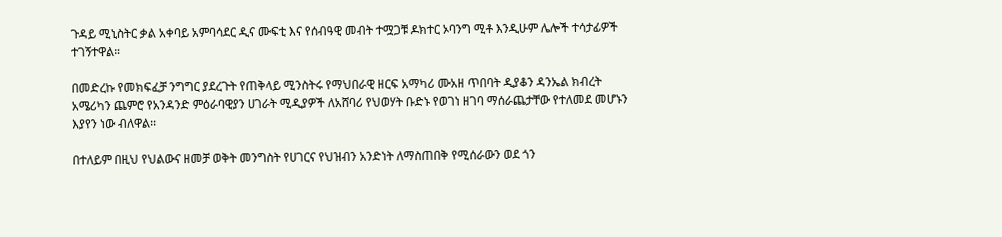ጉዳይ ሚኒስትር ቃል አቀባይ አምባሳደር ዲና ሙፍቲ እና የሰብዓዊ መብት ተሟጋቹ ዶክተር ኦባንግ ሚቶ እንዲሁም ሌሎች ተሳታፊዎች ተገኝተዋል።

በመድረኩ የመክፍፈቻ ንግግር ያደረጉት የጠቅላይ ሚንስትሩ የማህበራዊ ዘርፍ አማካሪ ሙአዘ ጥበባት ዲያቆን ዳንኤል ክብረት አሜሪካን ጨምሮ የአንዳንድ ምዕራባዊያን ሀገራት ሚዲያዎች ለአሸባሪ የህወሃት ቡድኑ የወገነ ዘገባ ማሰራጨታቸው የተለመደ መሆኑን እያየን ነው ብለዋል፡፡

በተለይም በዚህ የህልውና ዘመቻ ወቅት መንግስት የሀገርና የህዝብን አንድነት ለማስጠበቅ የሚሰራውን ወደ ጎን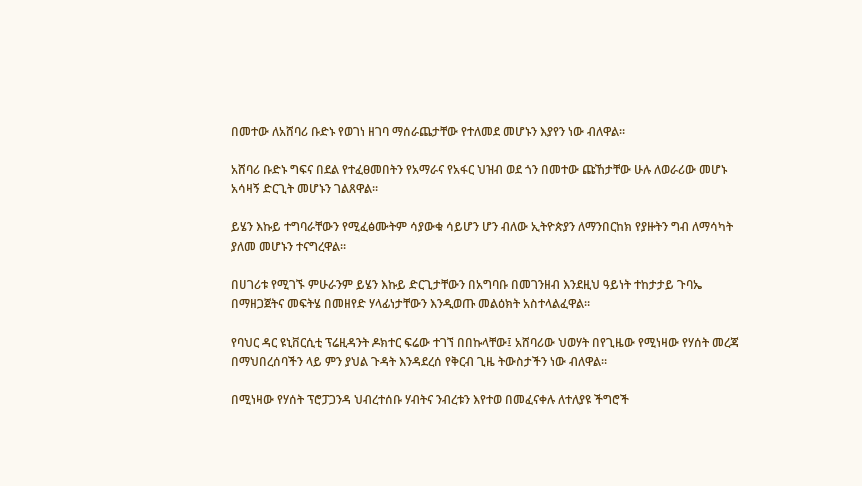በመተው ለአሸባሪ ቡድኑ የወገነ ዘገባ ማሰራጨታቸው የተለመደ መሆኑን እያየን ነው ብለዋል።

አሸባሪ ቡድኑ ግፍና በደል የተፈፀመበትን የአማራና የአፋር ህዝብ ወደ ጎን በመተው ጩኸታቸው ሁሉ ለወራሪው መሆኑ አሳዛኝ ድርጊት መሆኑን ገልጸዋል።

ይሄን እኩይ ተግባራቸውን የሚፈፅሙትም ሳያውቁ ሳይሆን ሆን ብለው ኢትዮጵያን ለማንበርከክ የያዙትን ግብ ለማሳካት ያለመ መሆኑን ተናግረዋል።

በሀገሪቱ የሚገኙ ምሁራንም ይሄን እኩይ ድርጊታቸውን በአግባቡ በመገንዘብ እንደዚህ ዓይነት ተከታታይ ጉባኤ በማዘጋጀትና መፍትሄ በመዘየድ ሃላፊነታቸውን እንዲወጡ መልዕክት አስተላልፈዋል።

የባህር ዳር ዩኒቨርሲቲ ፕሬዚዳንት ዶክተር ፍሬው ተገኘ በበኩላቸው፤ አሸባሪው ህወሃት በየጊዜው የሚነዛው የሃሰት መረጃ በማህበረሰባችን ላይ ምን ያህል ጉዳት እንዳደረሰ የቅርብ ጊዜ ትውስታችን ነው ብለዋል።

በሚነዛው የሃሰት ፕሮፓጋንዳ ህብረተሰቡ ሃብትና ንብረቱን እየተወ በመፈናቀሉ ለተለያዩ ችግሮች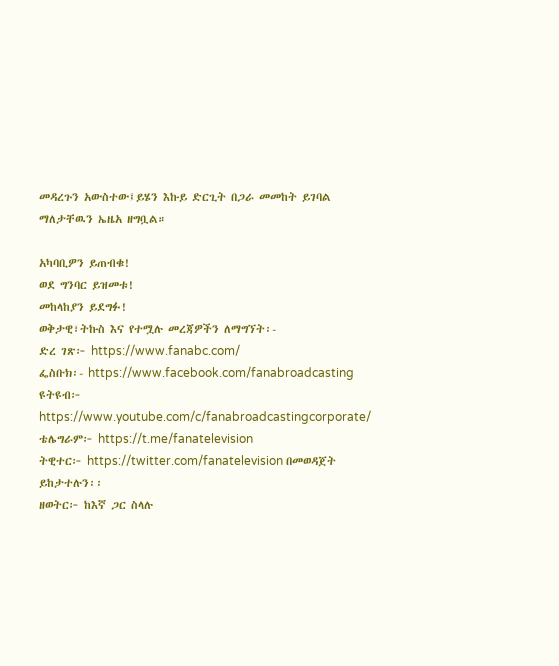መዳረጉን አውስተው፤ይሄን እኩይ ድርጊት በጋራ መመከት ይገባል ማለታቸዉን ኤዜአ ዘግቧል።

አካባቢዎን ይጠብቁ!
ወደ ግንባር ይዝመቱ!
መከላከያን ይደግፉ!
ወቅታዊ፣ትኩስ እና የተሟሉ መረጃዎችን ለማግኘት፡-
ድረ ገጽ፦ https://www.fanabc.com/
ፌስቡክ፡- https://www.facebook.com/fanabroadcasting
ዩትዩብ፦ https://www.youtube.com/c/fanabroadcastingcorporate/
ቴሌግራም፦ https://t.me/fanatelevision
ትዊተር፦ https://twitter.com/fanatelevision በመወዳጀት ይከታተሉን፡፡
ዘወትር፦ ከእኛ ጋር ስላሉ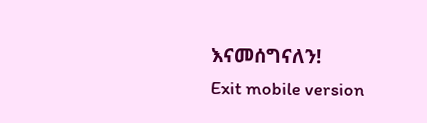እናመሰግናለን!
Exit mobile version